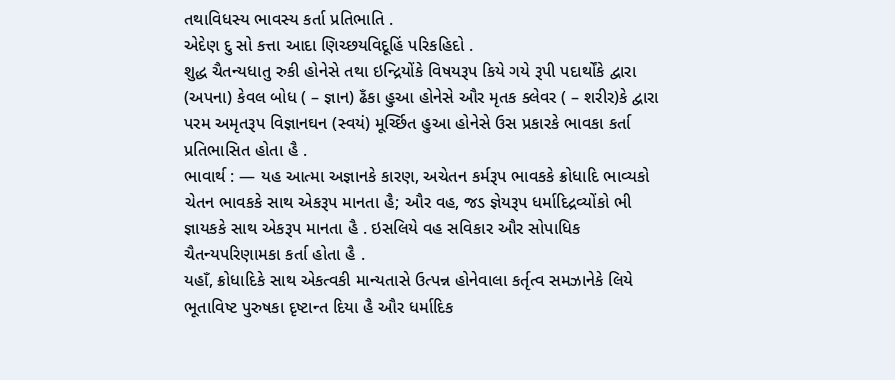તથાવિધસ્ય ભાવસ્ય કર્તા પ્રતિભાતિ .
એદેણ દુ સો કત્તા આદા ણિચ્છયવિદૂહિં પરિકહિદો .
શુદ્ધ ચૈતન્યધાતુ રુકી હોનેસે તથા ઇન્દ્રિયોંકે વિષયરૂપ કિયે ગયે રૂપી પદાર્થોંકે દ્વારા (અપના) કેવલ બોધ ( – જ્ઞાન) ઢઁકા હુઆ હોનેસે ઔર મૃતક ક્લેવર ( – શરીર)કે દ્વારા પરમ અમૃતરૂપ વિજ્ઞાનઘન (સ્વયં) મૂર્ચ્છિત હુઆ હોનેસે ઉસ પ્રકારકે ભાવકા કર્તા પ્રતિભાસિત હોતા હૈ .
ભાવાર્થ : — યહ આત્મા અજ્ઞાનકે કારણ, અચેતન કર્મરૂપ ભાવકકે ક્રોધાદિ ભાવ્યકો ચેતન ભાવકકે સાથ એકરૂપ માનતા હૈ; ઔર વહ, જડ જ્ઞેયરૂપ ધર્માદિદ્રવ્યોંકો ભી જ્ઞાયકકે સાથ એકરૂપ માનતા હૈ . ઇસલિયે વહ સવિકાર ઔર સોપાધિક ચૈતન્યપરિણામકા કર્તા હોતા હૈ .
યહાઁ, ક્રોધાદિકે સાથ એકત્વકી માન્યતાસે ઉત્પન્ન હોનેવાલા કર્તૃત્વ સમઝાનેકે લિયે ભૂતાવિષ્ટ પુરુષકા દૃષ્ટાન્ત દિયા હૈ ઔર ધર્માદિક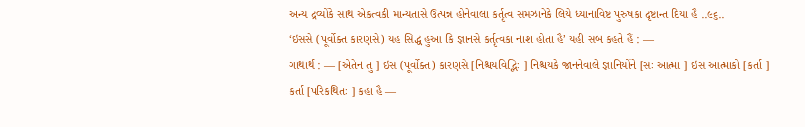અન્ય દ્રવ્યોંકે સાથ એકત્વકી માન્યતાસે ઉત્પન્ન હોનેવાલા કર્તૃત્વ સમઝાનેકે લિયે ધ્યાનાવિષ્ટ પુરુષકા દૃષ્ટાન્ત દિયા હૈ ..૯૬..
‘ઇસસે (પૂર્વોક્ત કારણસે) યહ સિદ્ધ હુઆ કિ જ્ઞાનસે કર્તૃત્વકા નાશ હોતા હૈ’ યહી સબ કહતે હૈં : —
ગાથાર્થ : — [એતેન તુ ] ઇસ (પૂર્વોક્ત) કારણસે [નિશ્ચયવિદ્ભિઃ ] નિશ્ચયકે જાનનેવાલે જ્ઞાનિયોંને [સઃ આત્મા ] ઇસ આત્માકો [કર્તા ] કર્તા [પરિકથિતઃ ] કહા હૈ —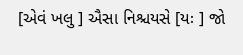[એવં ખલુ ] ઐસા નિશ્ચયસે [યઃ ] જો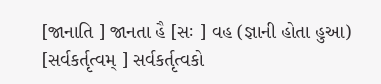[જાનાતિ ] જાનતા હૈ [સઃ ] વહ (જ્ઞાની હોતા હુઆ) [સર્વકર્તૃત્વમ્ ] સર્વકર્તૃત્વકો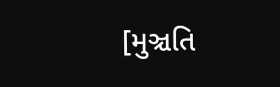[મુઞ્ચતિ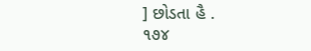] છોડતા હૈ .
૧૭૪